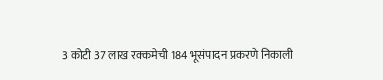3 कोटी 37 लाख रक्कमेची 184 भूसंपादन प्रकरणे निकाली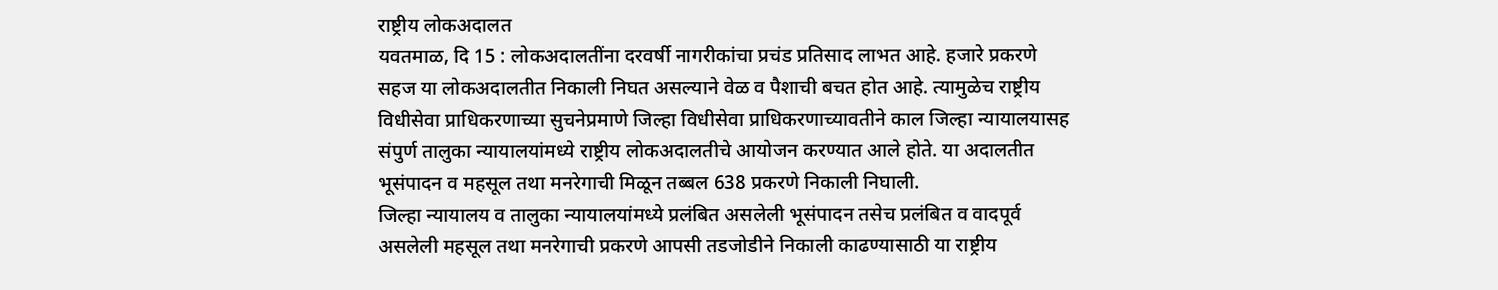राष्ट्रीय लोकअदालत
यवतमाळ, दि 15 : लोकअदालतींना दरवर्षी नागरीकांचा प्रचंड प्रतिसाद लाभत आहे. हजारे प्रकरणे सहज या लोकअदालतीत निकाली निघत असल्याने वेळ व पैशाची बचत होत आहे. त्यामुळेच राष्ट्रीय विधीसेवा प्राधिकरणाच्या सुचनेप्रमाणे जिल्हा विधीसेवा प्राधिकरणाच्यावतीने काल जिल्हा न्यायालयासह संपुर्ण तालुका न्यायालयांमध्ये राष्ट्रीय लोकअदालतीचे आयोजन करण्यात आले होते. या अदालतीत भूसंपादन व महसूल तथा मनरेगाची मिळून तब्बल 638 प्रकरणे निकाली निघाली.
जिल्हा न्यायालय व तालुका न्यायालयांमध्ये प्रलंबित असलेली भूसंपादन तसेच प्रलंबित व वादपूर्व असलेली महसूल तथा मनरेगाची प्रकरणे आपसी तडजोडीने निकाली काढण्यासाठी या राष्ट्रीय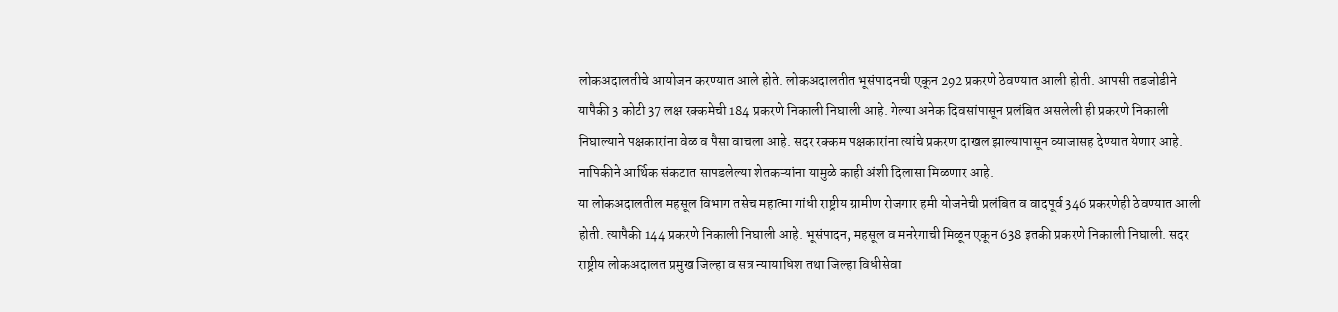लोकअदालतीचे आयोजन करण्यात आले होते. लोकअदालतीत भूसंपादनची एकून 292 प्रकरणे ठेवण्यात आली होती. आपसी तडजोडीने यापैकी 3 कोटी 37 लक्ष रक्कमेची 184 प्रकरणे निकाली निघाली आहे. गेल्या अनेक दिवसांपासून प्रलंबित असलेली ही प्रकरणे निकाली निघाल्याने पक्षकारांना वेळ व पैसा वाचला आहे. सदर रक्कम पक्षकारांना त्यांचे प्रकरण दाखल झाल्यापासून व्याजासह देण्यात येणार आहे. नापिकीने आर्थिक संकटात सापडलेल्या शेतकऱ्यांना यामुळे काही अंशी दिलासा मिळणार आहे.
या लोकअदालतील महसूल विभाग तसेच महात्मा गांधी राष्ट्रीय ग्रामीण रोजगार हमी योजनेची प्रलंबित व वादपूर्व 346 प्रकरणेही ठेवण्यात आली होती. त्यापैकी 144 प्रकरणे निकाली निघाली आहे. भूसंपादन, महसूल व मनरेगाची मिळून एकून 638 इतकी प्रकरणे निकाली निघाली. सदर राष्ट्रीय लोकअदालत प्रमुख जिल्हा व सत्र न्यायाधिश तथा जिल्हा विधीसेवा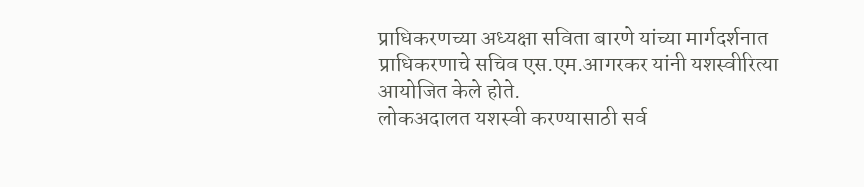प्राधिकरणच्या अध्यक्षा सविता बारणे यांच्या मार्गदर्शनात प्राधिकरणाचे सचिव एस.एम.आगरकर यांनी यशस्वीरित्या आयोजित केले होते.
लोकअदालत यशस्वी करण्यासाठी सर्व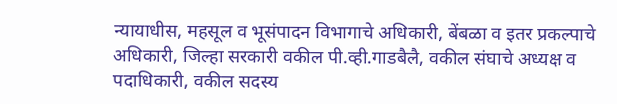न्यायाधीस, महसूल व भूसंपादन विभागाचे अधिकारी, बेंबळा व इतर प्रकल्पाचे अधिकारी, जिल्हा सरकारी वकील पी.व्ही.गाडबैलै, वकील संघाचे अध्यक्ष व पदाधिकारी, वकील सदस्य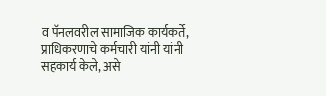व पॅनलवरील सामाजिक कार्यकर्ते, प्राधिकरणाचे कर्मचारी यांनी यांनी सहकार्य केले, असे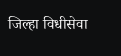जिल्हा विधीसेवा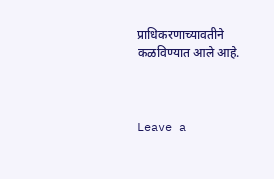प्राधिकरणाच्यावतीने कळविण्यात आले आहे.



Leave a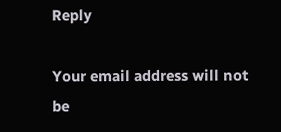Reply

Your email address will not be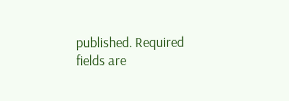published. Required fields are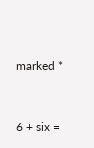marked *


6 + six =